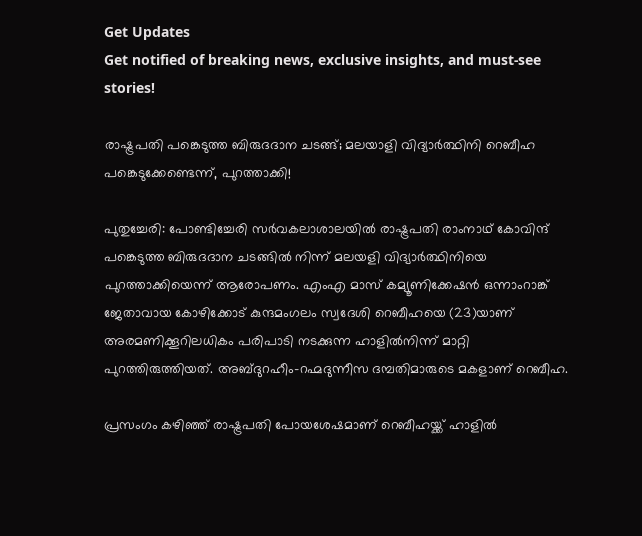Get Updates
Get notified of breaking news, exclusive insights, and must-see stories!

രാഷ്ട്രപതി പങ്കെടുത്ത ബിരുദദാന ചടങ്ങ്; മലയാളി വിദ്യാർത്ഥിനി റെബീഹ പങ്കെടുക്കേണ്ടെന്ന്, പുറത്താക്കി!

പുതുച്ചേരി: പോണ്ടിച്ചേരി സർവകലാശാലയിൽ രാഷ്ട്രപതി രാംനാഥ് കോവിന്ദ് പങ്കെടുത്ത ബിരുദദാന ചടങ്ങിൽ നിന്ന് മലയളി വിദ്യാർത്ഥിനിയെ പുറത്താക്കിയെന്ന് ആരോപണം. എംഎ മാസ് കമ്യൂണിക്കേഷൻ ഒന്നാംറാങ്ക് ജേതാവായ കോഴിക്കോട് കുന്ദമംഗലം സ്വദേശി റെബീഹയെ (23)യാണ് അരമണിക്കൂറിലധികം പരിപാടി നടക്കുന്ന ഹാളിൽനിന്ന് മാറ്റി പുറത്തിരുത്തിയത്. അബ്ദുറഹീം-റഹ്മദുന്നീസ ദമ്പതിമാരുടെ മകളാണ് റെബീഹ.

പ്രസംഗം കഴിഞ്ഞ് രാഷ്ട്രപതി പോയശേഷമാണ് റെബീഹയ്ക്ക് ഹാളിൽ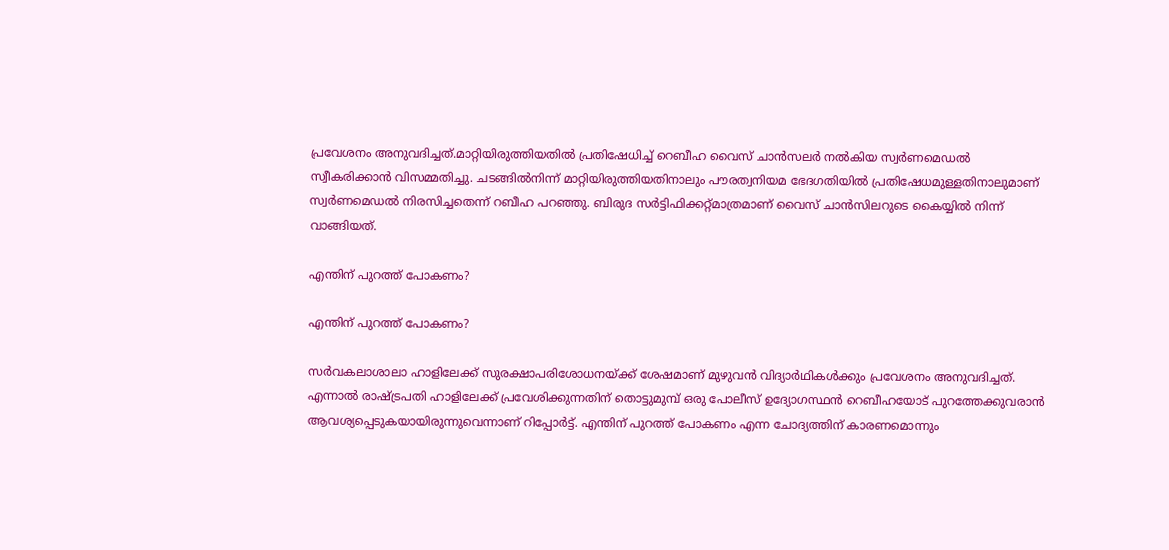പ്രവേശനം അനുവദിച്ചത്.മാറ്റിയിരുത്തിയതിൽ പ്രതിഷേധിച്ച് റെബീഹ വൈസ് ചാൻസലർ നൽകിയ സ്വർണമെഡൽ സ്വീകരിക്കാൻ വിസമ്മതിച്ചു. ചടങ്ങിൽനിന്ന് മാറ്റിയിരുത്തിയതിനാലും പൗരത്വനിയമ ഭേദഗതിയിൽ പ്രതിഷേധമുള്ളതിനാലുമാണ് സ്വർണമെഡൽ നിരസിച്ചതെന്ന് റബീഹ പറഞ്ഞു. ബിരുദ സർട്ടിഫിക്കറ്റ്മാത്രമാണ് വൈസ് ചാൻസിലറുടെ കൈയ്യിൽ നിന്ന് വാങ്ങിയത്.

എന്തിന് പുറത്ത് പോകണം?

എന്തിന് പുറത്ത് പോകണം?

സർവകലാശാലാ ഹാളിലേക്ക് സുരക്ഷാപരിശോധനയ്ക്ക് ശേഷമാണ് മുഴുവൻ വിദ്യാർഥികൾക്കും പ്രവേശനം അനുവദിച്ചത്. എന്നാൽ രാഷ്ട്രപതി ഹാളിലേക്ക് പ്രവേശിക്കുന്നതിന് തൊട്ടുമുമ്പ് ഒരു പോലീസ് ഉദ്യോഗസ്ഥൻ റെബീഹയോട് പുറത്തേക്കുവരാൻ ആവശ്യപ്പെടുകയായിരുന്നുവെന്നാണ് റിപ്പോർട്ട്. എന്തിന് പുറത്ത് പോകണം എന്ന ചോദ്യത്തിന് കാരണമൊന്നും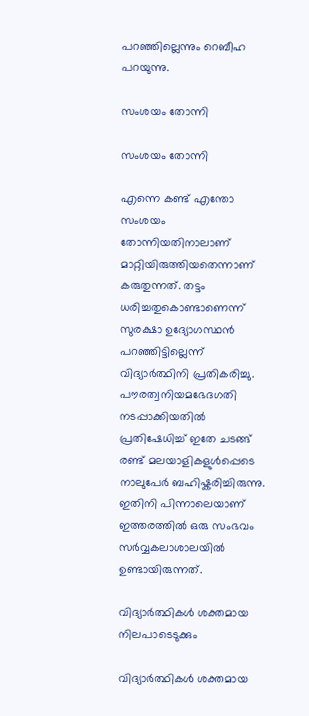പറഞ്ഞില്ലെന്നും റെബീഹ പറയുന്നു.

സംശയം തോന്നി

സംശയം തോന്നി

എന്നെ കണ്ട് എന്തോ സംശയം തോന്നിയതിനാലാണ് മാറ്റിയിരുത്തിയതെന്നാണ് കരുതുന്നത്. തട്ടം ധരിച്ചതുകൊണ്ടാണെന്ന് സുരക്ഷാ ഉദ്യോഗസ്ഥൻ പറഞ്ഞിട്ടില്ലെന്ന് വിദ്യാർത്ഥിനി പ്രതികരിച്ചു. പൗരത്വനിയമഭേദഗതി നടപ്പാക്കിയതിൽ പ്രതിഷേധിച്ച് ഇതേ ചടങ്ങ് രണ്ട് മലയാളികളുൾപ്പെടെ നാലുപേർ ബഹിഷ്കരിച്ചിരുന്നു. ഇതിനി പിന്നാലെയാണ് ഇത്തരത്തിൽ ഒരു സംഭവം സർവ്വകലാശാലയിൽ ഉണ്ടായിരുന്നത്.

വിദ്യാർത്ഥികൾ ശക്തമായ നിലപാടെടുക്കും

വിദ്യാർത്ഥികൾ ശക്തമായ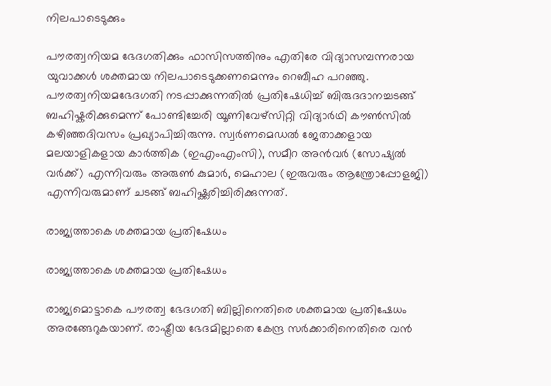നിലപാടെടുക്കും

പൗരത്വനിയമ ഭേദഗതിക്കും ഫാസിസത്തിനും എതിരേ വിദ്യാസമ്പന്നരായ യുവാക്കൾ ശക്തമായ നിലപാടെടുക്കണമെന്നും റെബീഹ പറഞ്ഞു. പൗരത്വനിയമഭേദഗതി നടപ്പാക്കുന്നതിൽ പ്രതിഷേധിച്ച് ബിരുദദാനച്ചടങ്ങ് ബഹിഷ്കരിക്കുമെന്ന് പോണ്ടിച്ചേരി യൂണിവേഴ്‌സിറ്റി വിദ്യാർഥി കൗൺസിൽ കഴിഞ്ഞദിവസം പ്രഖ്യാപിച്ചിരുന്നു. സ്വർണമെഡൽ ജേതാക്കളായ മലയാളികളായ കാർത്തിക (ഇഎംഎംസി), സമീറ അൻവർ (സോഷ്യൽ വർക്ക്) എന്നിവരും അരുൺ കുമാർ, മെഹാല (ഇരുവരും ആന്ത്രോപ്പോളജി) എന്നിവരുമാണ് ചടങ്ങ് ബഹിഷ്ക്കരിച്ചിരിക്കുന്നത്.

രാജ്യത്താകെ ശക്തമായ പ്രതിഷേധം

രാജ്യത്താകെ ശക്തമായ പ്രതിഷേധം

രാജ്യമൊട്ടാകെ പൗരത്വ ഭേദഗതി ബില്ലിനെതിരെ ശക്തമായ പ്രതിഷേധം അരങ്ങേറുകയാണ്. രാഷ്ട്രീയ ഭേദമില്ലാതെ കേന്ദ്ര സർക്കാരിനെതിരെ വൻ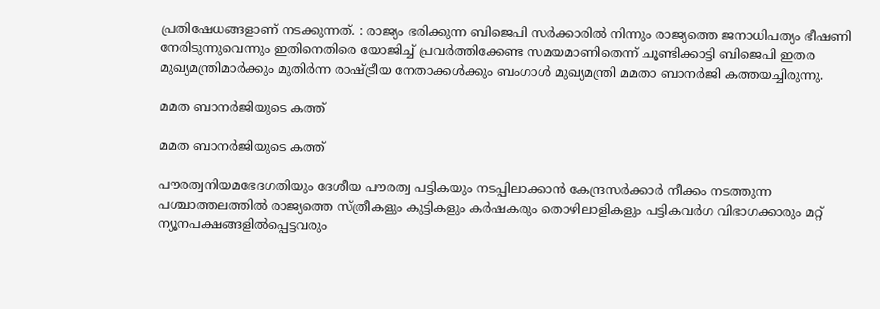പ്രതിഷേധങ്ങളാണ് നടക്കുന്നത്. : രാജ്യം ഭരിക്കുന്ന ബിജെപി സര്‍ക്കാരില്‍ നിന്നും രാജ്യത്തെ ജനാധിപത്യം ഭീഷണി നേരിടുന്നുവെന്നും ഇതിനെതിരെ യോജിച്ച് പ്രവര്‍ത്തിക്കേണ്ട സമയമാണിതെന്ന് ചൂണ്ടിക്കാട്ടി ബിജെപി ഇതര മുഖ്യമന്ത്രിമാര്‍ക്കും മുതിര്‍ന്ന രാഷ്ട്രീയ നേതാക്കള്‍ക്കും ബംഗാള്‍ മുഖ്യമന്ത്രി മമതാ ബാനര്‍ജി കത്തയച്ചിരുന്നു.

മമത ബാനർജിയുടെ കത്ത്

മമത ബാനർജിയുടെ കത്ത്

പൗരത്വനിയമഭേദഗതിയും ദേശീയ പൗരത്വ പട്ടികയും നടപ്പിലാക്കാന്‍ കേന്ദ്രസര്‍ക്കാര്‍ നീക്കം നടത്തുന്ന പശ്ചാത്തലത്തില്‍ രാജ്യത്തെ സ്ത്രീകളും കുട്ടികളും കര്‍ഷകരും തൊഴിലാളികളും പട്ടികവര്‍ഗ വിഭാഗക്കാരും മറ്റ് ന്യൂനപക്ഷങ്ങളില്‍പ്പെട്ടവരും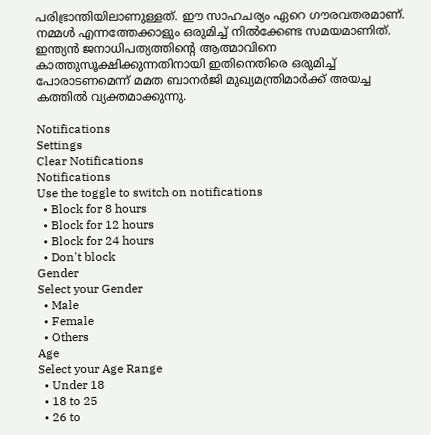പരിഭ്രാന്തിയിലാണുള്ളത്. ഈ സാഹചര്യം ഏറെ ഗൗരവതരമാണ്. നമ്മള്‍ എന്നത്തേക്കാളും ഒരുമിച്ച് നിൽക്കേണ്ട സമയമാണിത്. ഇന്ത്യന്‍ ജനാധിപത്യത്തിന്റെ ആത്മാവിനെ കാത്തുസൂക്ഷിക്കുന്നതിനായി ഇതിനെതിരെ ഒരുമിച്ച് പോരാടണമെന്ന് മമത ബാനർജി മുഖ്യമന്ത്രിമാർക്ക് അയച്ച കത്തിൽ വ്യക്തമാക്കുന്നു.

Notifications
Settings
Clear Notifications
Notifications
Use the toggle to switch on notifications
  • Block for 8 hours
  • Block for 12 hours
  • Block for 24 hours
  • Don't block
Gender
Select your Gender
  • Male
  • Female
  • Others
Age
Select your Age Range
  • Under 18
  • 18 to 25
  • 26 to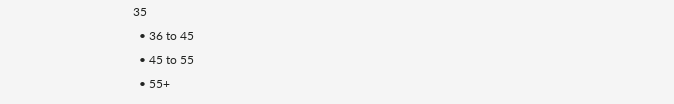35
  • 36 to 45
  • 45 to 55
  • 55+